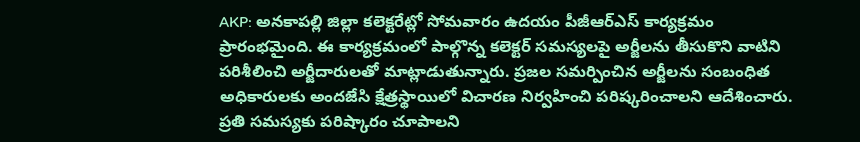AKP: అనకాపల్లి జిల్లా కలెక్టరేట్లో సోమవారం ఉదయం పీజీఆర్ఎస్ కార్యక్రమం ప్రారంభమైంది. ఈ కార్యక్రమంలో పాల్గొన్న కలెక్టర్ సమస్యలపై అర్జీలను తీసుకొని వాటిని పరిశీలించి అర్జీదారులతో మాట్లాడుతున్నారు. ప్రజల సమర్పించిన అర్జీలను సంబంధిత అధికారులకు అందజేసి క్షేత్రస్థాయిలో విచారణ నిర్వహించి పరిష్కరించాలని ఆదేశించారు. ప్రతి సమస్యకు పరిష్కారం చూపాలని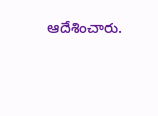ఆదేశించారు.